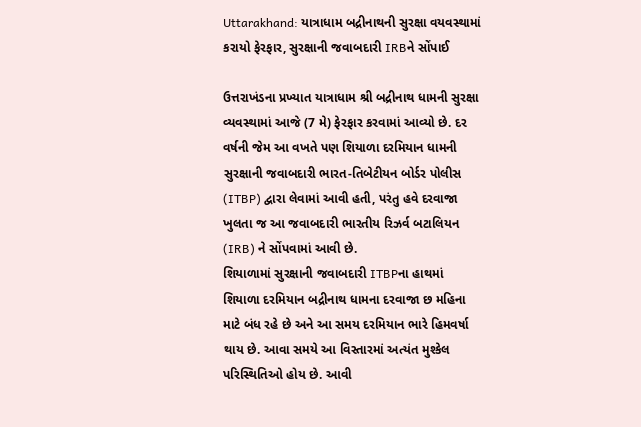Uttarakhand: યાત્રાધામ બદ્રીનાથની સુરક્ષા વયવસ્થામાં કરાયો ફેરફાર, સુરક્ષાની જવાબદારી IRBને સોંપાઈ

ઉત્તરાખંડના પ્રખ્યાત યાત્રાધામ શ્રી બદ્રીનાથ ધામની સુરક્ષા વ્યવસ્થામાં આજે (7 મે) ફેરફાર કરવામાં આવ્યો છે. દર વર્ષની જેમ આ વખતે પણ શિયાળા દરમિયાન ધામની સુરક્ષાની જવાબદારી ભારત-તિબેટીયન બોર્ડર પોલીસ (ITBP) દ્વારા લેવામાં આવી હતી, પરંતુ હવે દરવાજા ખુલતા જ આ જવાબદારી ભારતીય રિઝર્વ બટાલિયન (IRB) ને સોંપવામાં આવી છે.
શિયાળામાં સુરક્ષાની જવાબદારી ITBPના હાથમાં
શિયાળા દરમિયાન બદ્રીનાથ ધામના દરવાજા છ મહિના માટે બંધ રહે છે અને આ સમય દરમિયાન ભારે હિમવર્ષા થાય છે. આવા સમયે આ વિસ્તારમાં અત્યંત મુશ્કેલ પરિસ્થિતિઓ હોય છે. આવી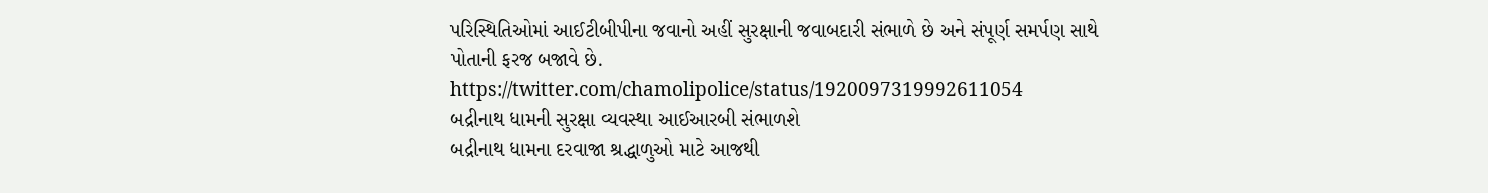પરિસ્થિતિઓમાં આઈટીબીપીના જવાનો અહીં સુરક્ષાની જવાબદારી સંભાળે છે અને સંપૂર્ણ સમર્પણ સાથે પોતાની ફરજ બજાવે છે.
https://twitter.com/chamolipolice/status/1920097319992611054
બદ્રીનાથ ધામની સુરક્ષા વ્યવસ્થા આઈઆરબી સંભાળશે
બદ્રીનાથ ધામના દરવાજા શ્રદ્ધાળુઓ માટે આજથી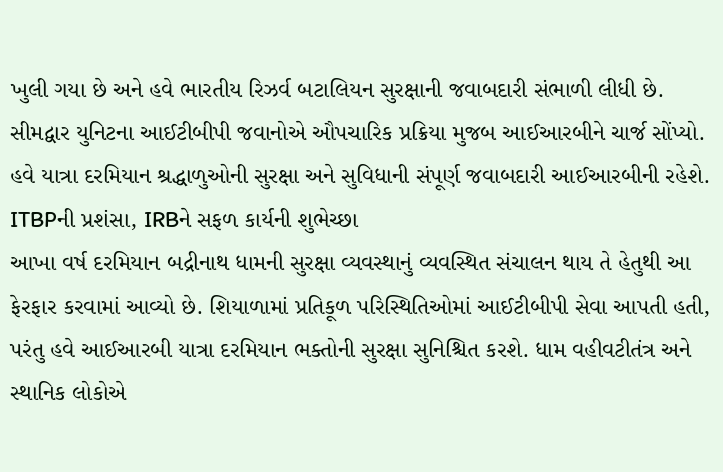ખુલી ગયા છે અને હવે ભારતીય રિઝર્વ બટાલિયન સુરક્ષાની જવાબદારી સંભાળી લીધી છે. સીમદ્વાર યુનિટના આઈટીબીપી જવાનોએ ઔપચારિક પ્રક્રિયા મુજબ આઈઆરબીને ચાર્જ સોંપ્યો. હવે યાત્રા દરમિયાન શ્રદ્ધાળુઓની સુરક્ષા અને સુવિધાની સંપૂર્ણ જવાબદારી આઈઆરબીની રહેશે.
ITBPની પ્રશંસા, IRBને સફળ કાર્યની શુભેચ્છા
આખા વર્ષ દરમિયાન બદ્રીનાથ ધામની સુરક્ષા વ્યવસ્થાનું વ્યવસ્થિત સંચાલન થાય તે હેતુથી આ ફેરફાર કરવામાં આવ્યો છે. શિયાળામાં પ્રતિકૂળ પરિસ્થિતિઓમાં આઈટીબીપી સેવા આપતી હતી, પરંતુ હવે આઈઆરબી યાત્રા દરમિયાન ભક્તોની સુરક્ષા સુનિશ્ચિત કરશે. ધામ વહીવટીતંત્ર અને સ્થાનિક લોકોએ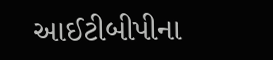આઈટીબીપીના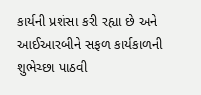કાર્યની પ્રશંસા કરી રહ્યા છે અને આઈઆરબીને સફળ કાર્યકાળની શુભેચ્છા પાઠવી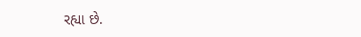રહ્યા છે.